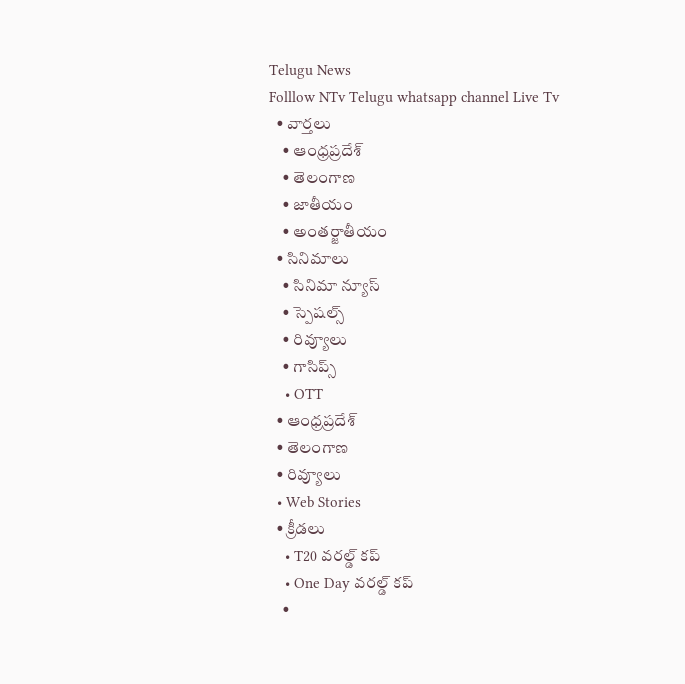Telugu News
Folllow NTv Telugu whatsapp channel Live Tv
  • వార్తలు
    • ఆంధ్రప్రదేశ్
    • తెలంగాణ
    • జాతీయం
    • అంతర్జాతీయం
  • సినిమాలు
    • సినిమా న్యూస్
    • స్పెషల్స్
    • రివ్యూలు
    • గాసిప్స్
    • OTT
  • ఆంధ్రప్రదేశ్
  • తెలంగాణ
  • రివ్యూలు
  • Web Stories
  • క్రీడలు
    • T20 వరల్డ్ కప్
    • One Day వరల్డ్ కప్
    •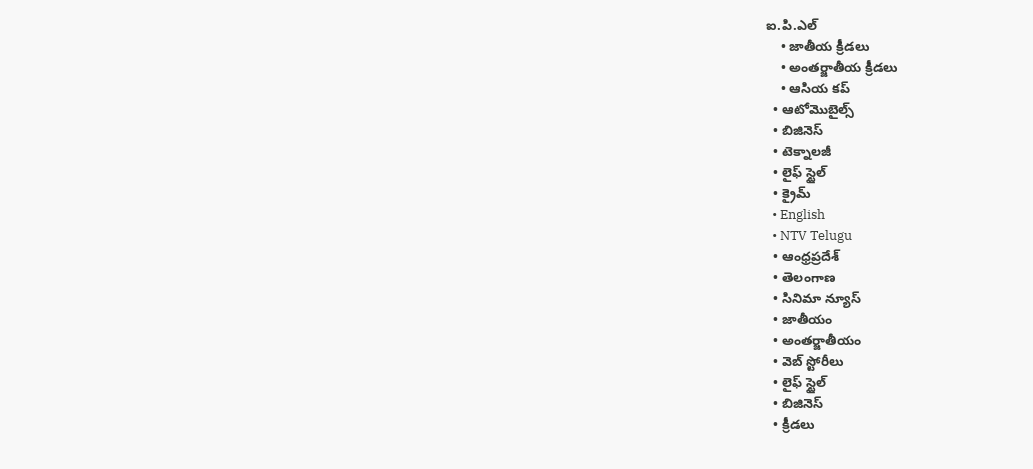ఐ.పి.ఎల్
    • జాతీయ క్రీడలు
    • అంతర్జాతీయ క్రీడలు
    • ఆసియ కప్
  • ఆటోమొబైల్స్
  • బిజినెస్‌
  • టెక్నాలజీ
  • లైఫ్ స్టైల్
  • క్రైమ్
  • English
  • NTV Telugu
  • ఆంధ్రప్రదేశ్
  • తెలంగాణ
  • సినిమా న్యూస్
  • జాతీయం
  • అంతర్జాతీయం
  • వెబ్ స్టోరీలు
  • లైఫ్ స్టైల్
  • బిజినెస్‌
  • క్రీడలు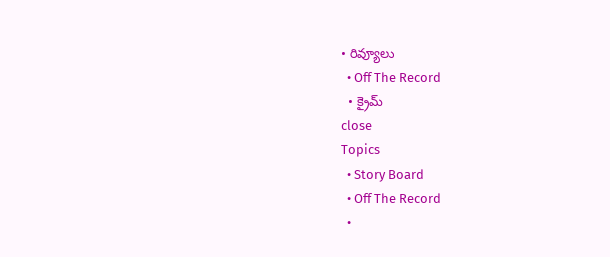• రివ్యూలు
  • Off The Record
  • క్రైమ్
close
Topics
  • Story Board
  • Off The Record
  •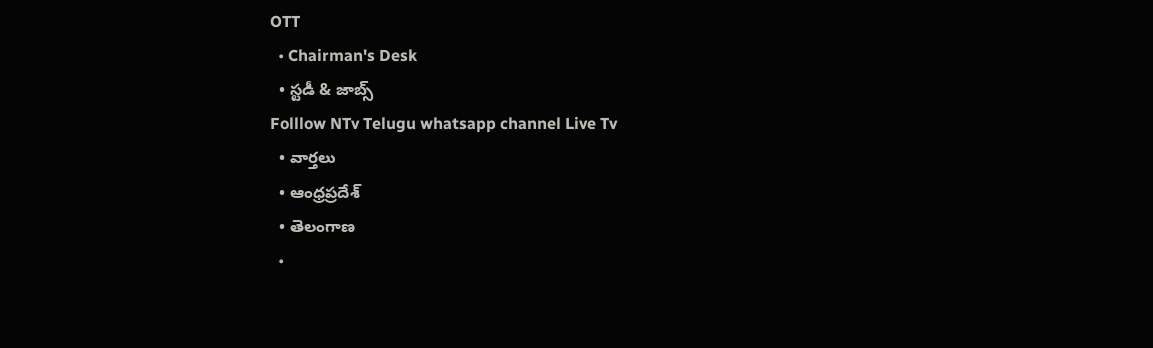OTT
  • Chairman's Desk
  • స్టడీ & జాబ్స్
Folllow NTv Telugu whatsapp channel Live Tv
  • వార్తలు
  • ఆంధ్రప్రదేశ్
  • తెలంగాణ
  •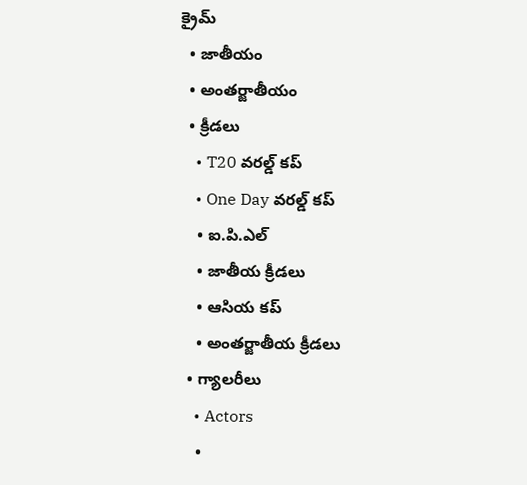క్రైమ్
  • జాతీయం
  • అంతర్జాతీయం
  • క్రీడలు
    • T20 వరల్డ్ కప్
    • One Day వరల్డ్ కప్
    • ఐ.పి.ఎల్
    • జాతీయ క్రీడలు
    • ఆసియ కప్
    • అంతర్జాతీయ క్రీడలు
  • గ్యాలరీలు
    • Actors
    •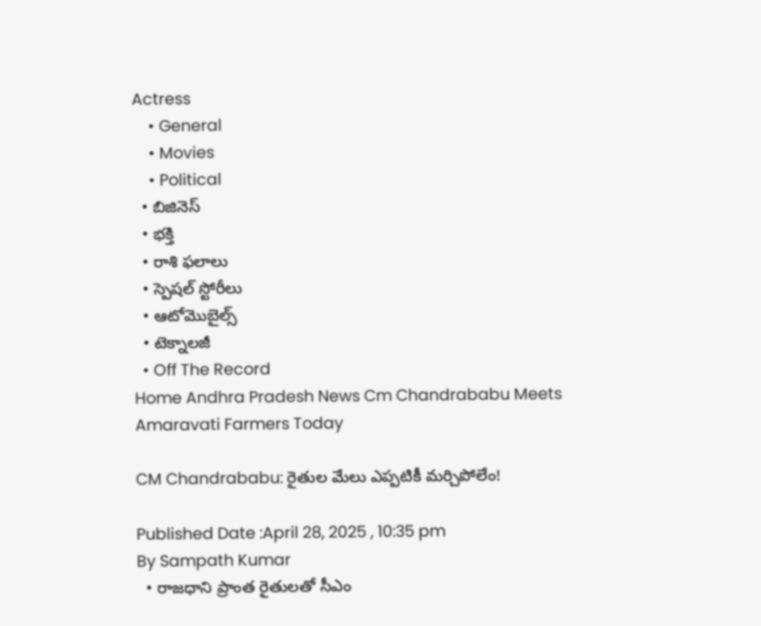Actress
    • General
    • Movies
    • Political
  • బిజినెస్‌
  • భక్తి
  • రాశి ఫలాలు
  • స్పెషల్‌ స్టోరీలు
  • ఆటోమొబైల్స్
  • టెక్నాలజీ
  • Off The Record
Home Andhra Pradesh News Cm Chandrababu Meets Amaravati Farmers Today

CM Chandrababu: రైతుల మేలు ఎప్పటికీ మర్చిపోలేం!

Published Date :April 28, 2025 , 10:35 pm
By Sampath Kumar
  • రాజధాని ప్రాంత రైతులతో సీఎం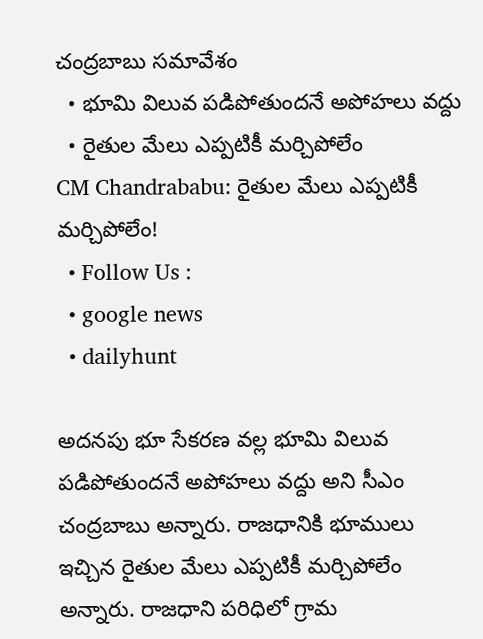చంద్రబాబు సమావేశం
  • భూమి విలువ పడిపోతుందనే అపోహలు వద్దు
  • రైతుల మేలు ఎప్పటికీ మర్చిపోలేం
CM Chandrababu: రైతుల మేలు ఎప్పటికీ మర్చిపోలేం!
  • Follow Us :
  • google news
  • dailyhunt

అదనపు భూ సేకరణ వల్ల భూమి విలువ పడిపోతుందనే అపోహలు వద్దు అని సీఎం చంద్రబాబు అన్నారు. రాజధానికి భూములు ఇచ్చిన రైతుల మేలు ఎప్పటికీ మర్చిపోలేం అన్నారు. రాజధాని పరిధిలో గ్రామ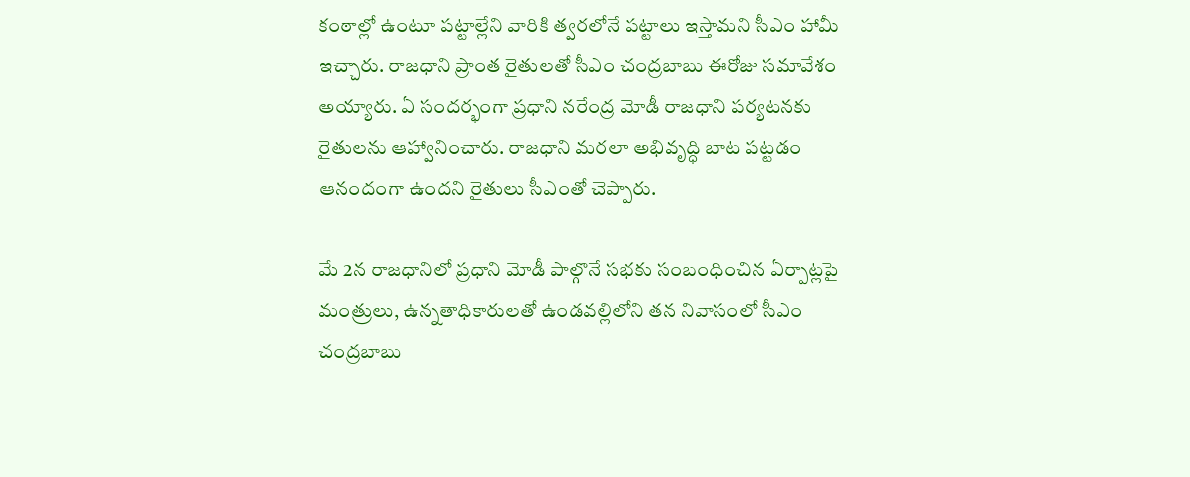కంఠాల్లో ఉంటూ పట్టాల్లేని వారికి త్వరలోనే పట్టాలు ఇస్తామని సీఎం హామీ ఇచ్చారు. రాజధాని ప్రాంత రైతులతో సీఎం చంద్రబాబు ఈరోజు సమావేశం అయ్యారు. ఏ సందర్భంగా ప్రధాని నరేంద్ర మోడీ రాజధాని పర్యటనకు రైతులను ఆహ్వానించారు. రాజధాని మరలా అభివృద్ధి బాట పట్టడం ఆనందంగా ఉందని రైతులు సీఎంతో చెప్పారు.

మే 2న రాజధానిలో ప్రధాని మోడీ పాల్గొనే సభకు సంబంధించిన ఏర్పాట్లపై మంత్రులు, ఉన్నతాధికారులతో ఉండవల్లిలోని తన నివాసంలో సీఎం చంద్రబాబు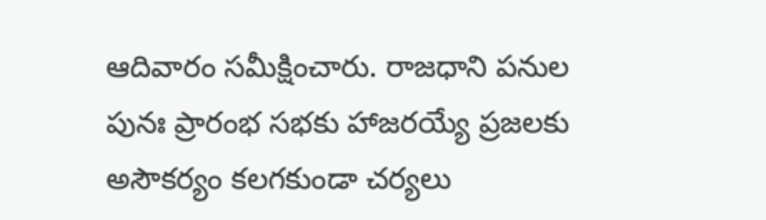ఆదివారం సమీక్షించారు. రాజధాని పనుల పునః ప్రారంభ సభకు హాజరయ్యే ప్రజలకు అసౌకర్యం కలగకుండా చర్యలు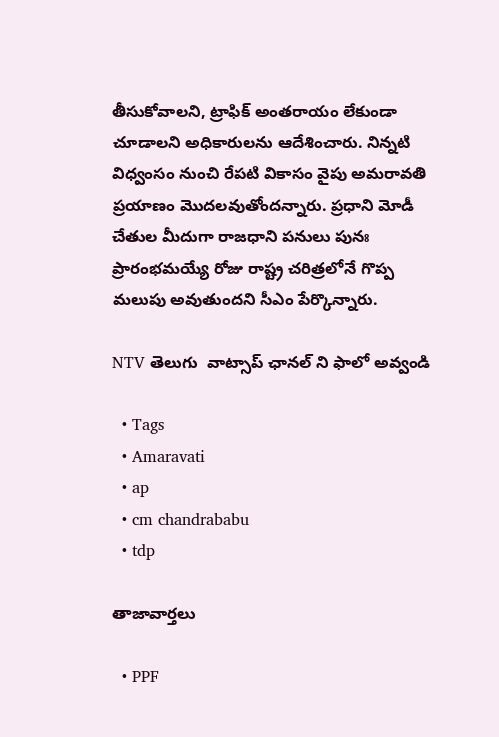తీసుకోవాలని, ట్రాఫిక్‌ అంతరాయం లేకుండా చూడాలని అధికారులను ఆదేశించారు. నిన్నటి విధ్వంసం నుంచి రేపటి వికాసం వైపు అమరావతి ప్రయాణం మొదలవుతోందన్నారు. ప్రధాని మోడీ చేతుల మీదుగా రాజధాని పనులు పునః ప్రారంభమయ్యే రోజు రాష్ట్ర చరిత్రలోనే గొప్ప మలుపు అవుతుందని సీఎం పేర్కొన్నారు.

NTV తెలుగు  వాట్సాప్ ఛానల్ ని ఫాలో అవ్వండి

  • Tags
  • Amaravati
  • ap
  • cm chandrababu
  • tdp

తాజావార్తలు

  • PPF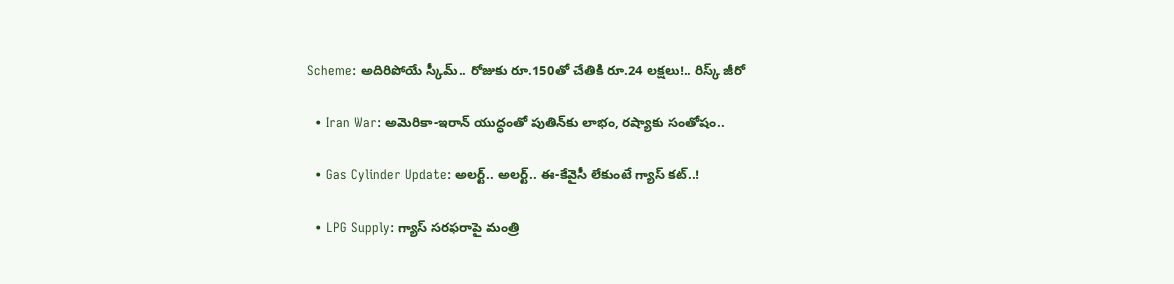Scheme: అదిరిపోయే స్కీమ్.. రోజుకు రూ.150తో చేతికి రూ.24 లక్షలు!.. రిస్క్ జీరో

  • Iran War: అమెరికా-ఇరాన్ యుద్ధంతో పుతిన్‌కు లాభం, రష్యాకు సంతోషం..

  • Gas Cylinder Update: అలర్ట్‌.. అలర్ట్‌.. ఈ-కేవైసీ లేకుంటే గ్యాస్ కట్..!

  • LPG Supply: గ్యాస్ సరఫరాపై మంత్రి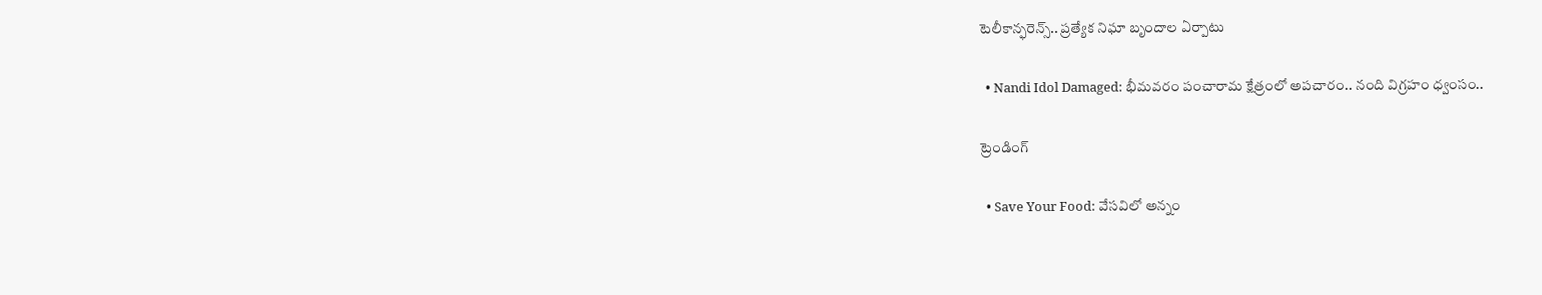టెలీకాన్ఫరెన్స్.. ప్రత్యేక నిఘా బృందాల ఏర్పాటు

  • Nandi Idol Damaged: భీమవరం పంచారామ క్షేత్రంలో అపచారం.. నంది విగ్రహం ధ్వంసం..

ట్రెండింగ్‌

  • Save Your Food: వేసవిలో అన్నం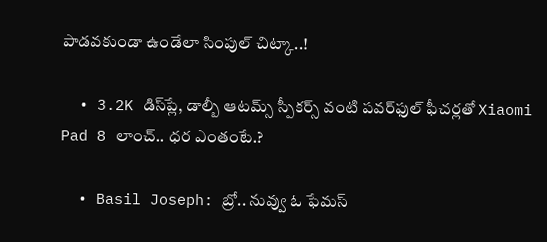పాడవకుండా ఉండేలా సింపుల్‌ చిట్కా..!

  • 3.2K డిస్‌ప్లే, డాల్బీ ఆటమ్స్ స్పీకర్స్ వంటి పవర్‌ఫుల్ ఫీచర్లతో Xiaomi Pad 8 లాంచ్.. ధర ఎంతంటే.?

  • Basil Joseph: బ్రో.. నువ్వు ఓ ఫేమస్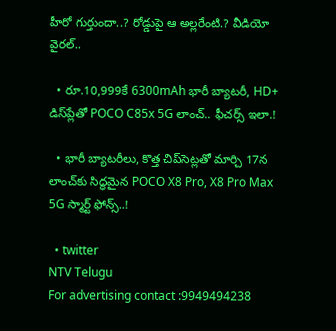హీరో గుర్తుందా..? రోడ్డుపై ఆ అల్లరేంటి.? వీడియో వైరల్..

  • రూ.10,999కే 6300mAh భారీ బ్యాటరీ, HD+ డిస్‌ప్లేతో POCO C85x 5G లాంచ్.. ఫీచర్స్ ఇలా.!

  • భారీ బ్యాటరీలు, కొత్త చిప్‌సెట్లతో మార్చి 17న లాంచ్‌కు సిద్ధమైన POCO X8 Pro, X8 Pro Max 5G స్మార్ట్ ఫోన్స్..!

  • twitter
NTV Telugu
For advertising contact :9949494238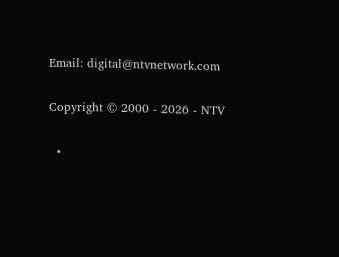Email: digital@ntvnetwork.com

Copyright © 2000 - 2026 - NTV

  •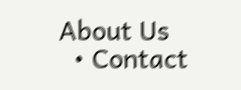About Us
  • Contact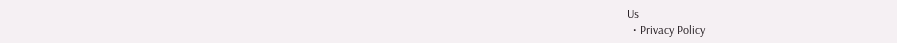Us
  • Privacy Policy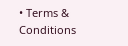• Terms & Conditions